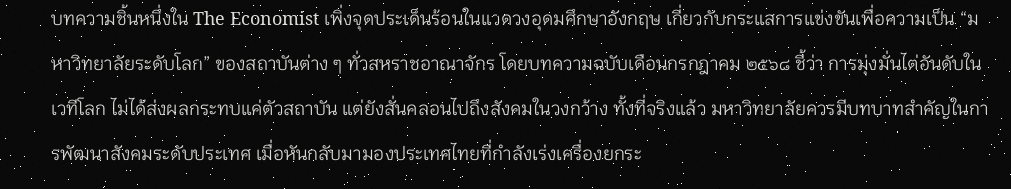บทความชิ้นหนึ่งใน The Economist เพิ่งจุดประเด็นร้อนในแวดวงอุดมศึกษาอังกฤษ เกี่ยวกับกระแสการแข่งขันเพื่อความเป็น “มหาวิทยาลัยระดับโลก” ของสถาบันต่าง ๆ ทั่วสหราชอาณาจักร โดยบทความฉบับเดือนกรกฎาคม ๒๕๖๘ ชี้ว่า การมุ่งมั่นไต่อันดับในเวทีโลก ไม่ได้ส่งผลกระทบแค่ตัวสถาบัน แต่ยังสั่นคลอนไปถึงสังคมในวงกว้าง ทั้งที่จริงแล้ว มหาวิทยาลัยควรมีบทบาทสำคัญในการพัฒนาสังคมระดับประเทศ เมื่อหันกลับมามองประเทศไทยที่กำลังเร่งเครื่องยกระ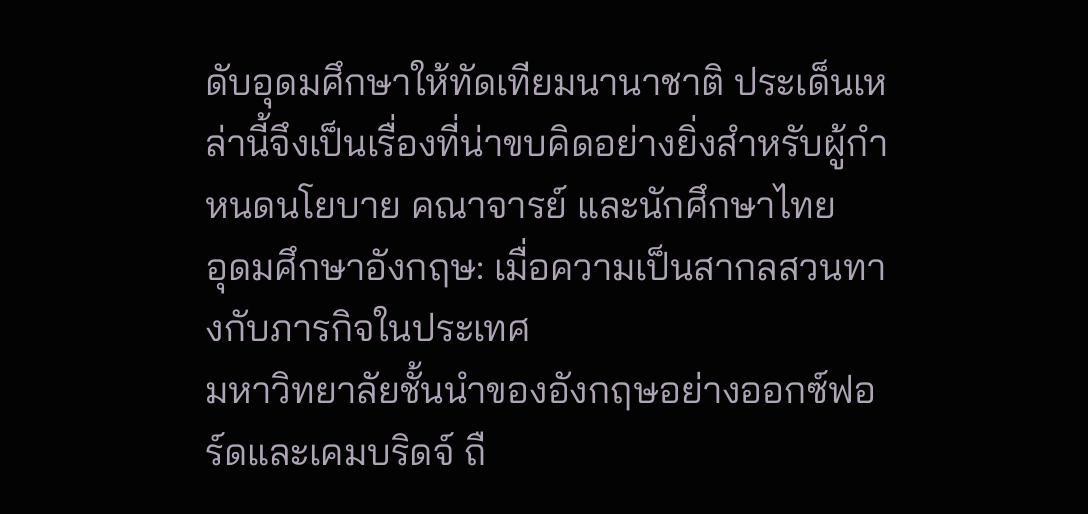ดับอุดมศึกษาให้ทัดเทียมนานาชาติ ประเด็นเหล่านี้จึงเป็นเรื่องที่น่าขบคิดอย่างยิ่งสำหรับผู้กำหนดนโยบาย คณาจารย์ และนักศึกษาไทย
อุดมศึกษาอังกฤษ: เมื่อความเป็นสากลสวนทางกับภารกิจในประเทศ
มหาวิทยาลัยชั้นนำของอังกฤษอย่างออกซ์ฟอร์ดและเคมบริดจ์ ถื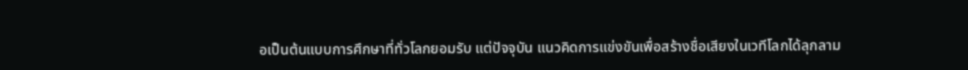อเป็นต้นแบบการศึกษาที่ทั่วโลกยอมรับ แต่ปัจจุบัน แนวคิดการแข่งขันเพื่อสร้างชื่อเสียงในเวทีโลกได้ลุกลาม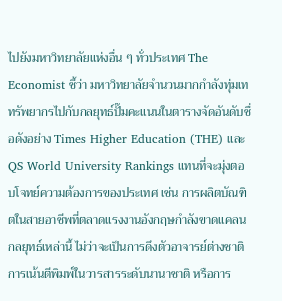ไปยังมหาวิทยาลัยแห่งอื่น ๆ ทั่วประเทศ The Economist ชี้ว่า มหาวิทยาลัยจำนวนมากกำลังทุ่มเททรัพยากรไปกับกลยุทธ์ปั๊มคะแนนในตารางจัดอันดับชื่อดังอย่าง Times Higher Education (THE) และ QS World University Rankings แทนที่จะมุ่งตอบโจทย์ความต้องการของประเทศ เช่น การผลิตบัณฑิตในสายอาชีพที่ตลาดแรงงานอังกฤษกำลังขาดแคลน กลยุทธ์เหล่านี้ ไม่ว่าจะเป็นการดึงตัวอาจารย์ต่างชาติ การเน้นตีพิมพ์ในวารสารระดับนานาชาติ หรือการ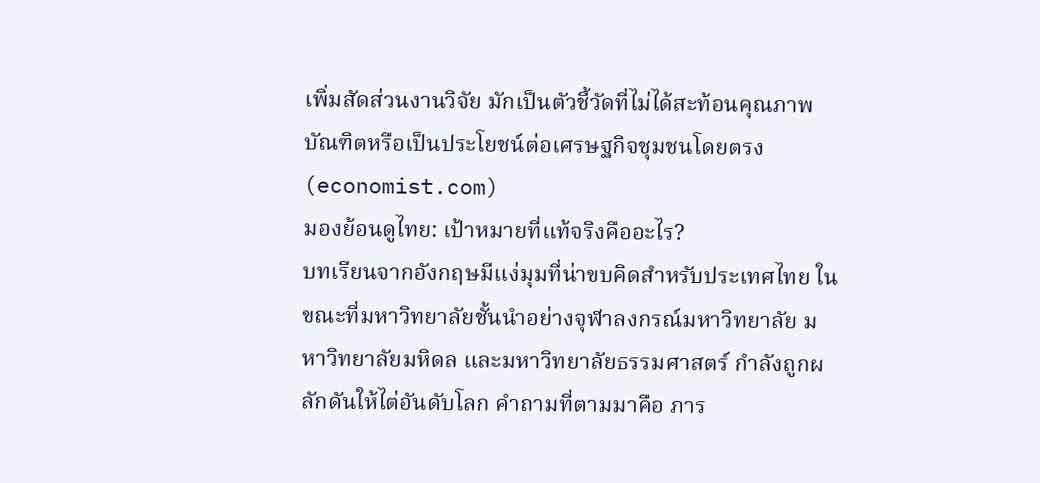เพิ่มสัดส่วนงานวิจัย มักเป็นตัวชี้วัดที่ไม่ได้สะท้อนคุณภาพบัณฑิตหรือเป็นประโยชน์ต่อเศรษฐกิจชุมชนโดยตรง (economist.com)
มองย้อนดูไทย: เป้าหมายที่แท้จริงคืออะไร?
บทเรียนจากอังกฤษมีแง่มุมที่น่าขบคิดสำหรับประเทศไทย ในขณะที่มหาวิทยาลัยชั้นนำอย่างจุฬาลงกรณ์มหาวิทยาลัย มหาวิทยาลัยมหิดล และมหาวิทยาลัยธรรมศาสตร์ กำลังถูกผลักดันให้ไต่อันดับโลก คำถามที่ตามมาคือ ภาร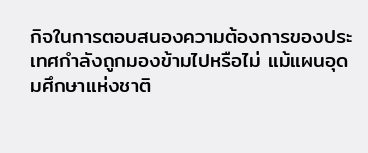กิจในการตอบสนองความต้องการของประเทศกำลังถูกมองข้ามไปหรือไม่ แม้แผนอุดมศึกษาแห่งชาติ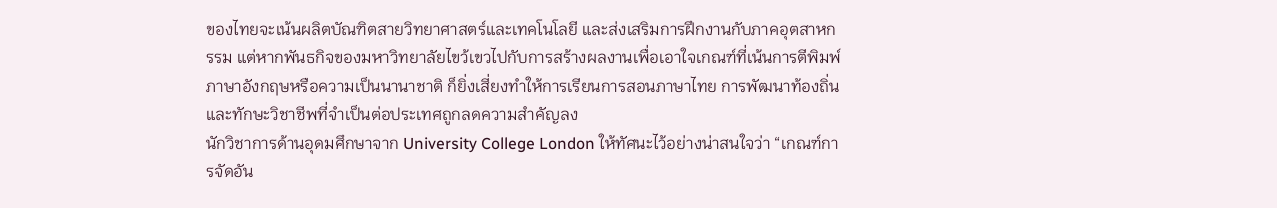ของไทยจะเน้นผลิตบัณฑิตสายวิทยาศาสตร์และเทคโนโลยี และส่งเสริมการฝึกงานกับภาคอุตสาหกรรม แต่หากพันธกิจของมหาวิทยาลัยไขว้เขวไปกับการสร้างผลงานเพื่อเอาใจเกณฑ์ที่เน้นการตีพิมพ์ภาษาอังกฤษหรือความเป็นนานาชาติ ก็ยิ่งเสี่ยงทำให้การเรียนการสอนภาษาไทย การพัฒนาท้องถิ่น และทักษะวิชาชีพที่จำเป็นต่อประเทศถูกลดความสำคัญลง
นักวิชาการด้านอุดมศึกษาจาก University College London ให้ทัศนะไว้อย่างน่าสนใจว่า “เกณฑ์การจัดอัน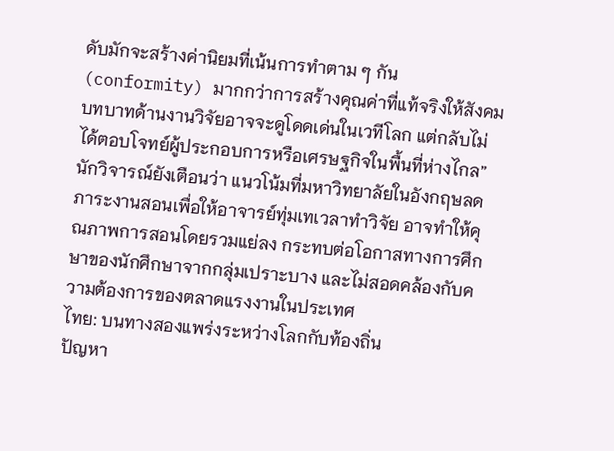ดับมักจะสร้างค่านิยมที่เน้นการทำตาม ๆ กัน (conformity) มากกว่าการสร้างคุณค่าที่แท้จริงให้สังคม บทบาทด้านงานวิจัยอาจจะดูโดดเด่นในเวทีโลก แต่กลับไม่ได้ตอบโจทย์ผู้ประกอบการหรือเศรษฐกิจในพื้นที่ห่างไกล” นักวิจารณ์ยังเตือนว่า แนวโน้มที่มหาวิทยาลัยในอังกฤษลดภาระงานสอนเพื่อให้อาจารย์ทุ่มเทเวลาทำวิจัย อาจทำให้คุณภาพการสอนโดยรวมแย่ลง กระทบต่อโอกาสทางการศึกษาของนักศึกษาจากกลุ่มเปราะบาง และไม่สอดคล้องกับความต้องการของตลาดแรงงานในประเทศ
ไทย: บนทางสองแพร่งระหว่างโลกกับท้องถิ่น
ปัญหา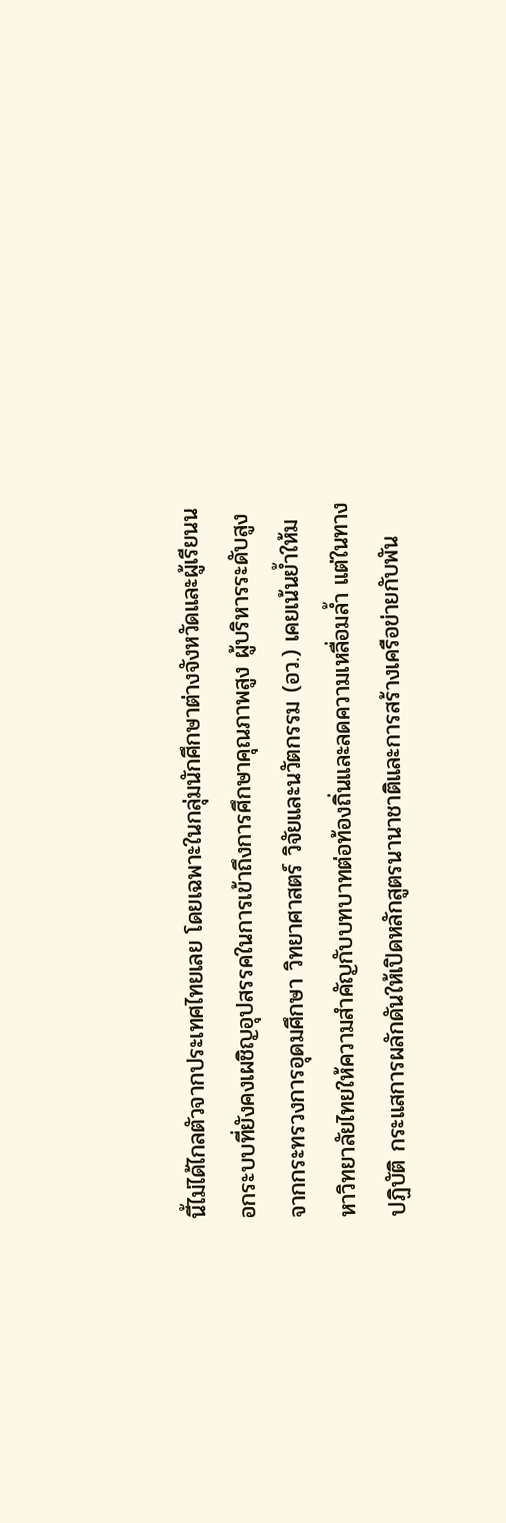นี้ไม่ได้ไกลตัวจากประเทศไทยเลย โดยเฉพาะในกลุ่มนักศึกษาต่างจังหวัดและผู้เรียนนอกระบบที่ยังคงเผชิญอุปสรรคในการเข้าถึงการศึกษาคุณภาพสูง ผู้บริหารระดับสูงจากกระทรวงการอุดมศึกษา วิทยาศาสตร์ วิจัยและนวัตกรรม (อว.) เคยเน้นย้ำให้มหาวิทยาลัยไทยให้ความสำคัญกับบทบาทต่อท้องถิ่นและลดความเหลื่อมล้ำ แต่ในทางปฏิบัติ กระแสการผลักดันให้เปิดหลักสูตรนานาชาติและการสร้างเครือข่ายกับพัน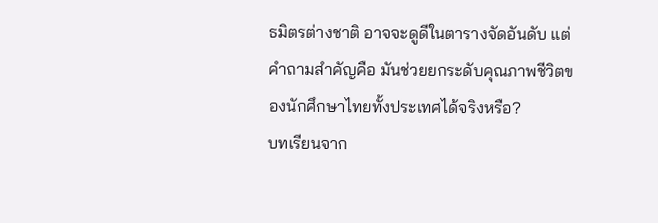ธมิตรต่างชาติ อาจจะดูดีในตารางจัดอันดับ แต่คำถามสำคัญคือ มันช่วยยกระดับคุณภาพชีวิตของนักศึกษาไทยทั้งประเทศได้จริงหรือ?
บทเรียนจาก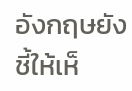อังกฤษยังชี้ให้เห็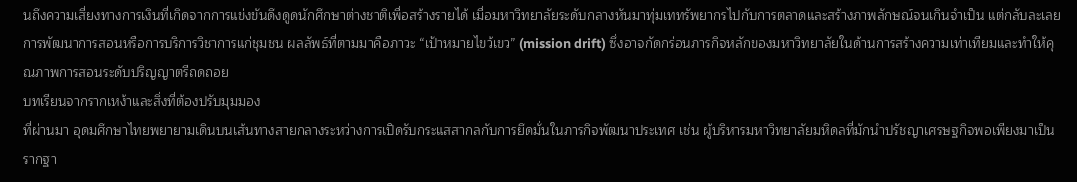นถึงความเสี่ยงทางการเงินที่เกิดจากการแข่งขันดึงดูดนักศึกษาต่างชาติเพื่อสร้างรายได้ เมื่อมหาวิทยาลัยระดับกลางหันมาทุ่มเททรัพยากรไปกับการตลาดและสร้างภาพลักษณ์จนเกินจำเป็น แต่กลับละเลยการพัฒนาการสอนหรือการบริการวิชาการแก่ชุมชน ผลลัพธ์ที่ตามมาคือภาวะ “เป้าหมายไขว้เขว” (mission drift) ซึ่งอาจกัดกร่อนภารกิจหลักของมหาวิทยาลัยในด้านการสร้างความเท่าเทียมและทำให้คุณภาพการสอนระดับปริญญาตรีถดถอย
บทเรียนจากรากเหง้าและสิ่งที่ต้องปรับมุมมอง
ที่ผ่านมา อุดมศึกษาไทยพยายามเดินบนเส้นทางสายกลางระหว่างการเปิดรับกระแสสากลกับการยึดมั่นในภารกิจพัฒนาประเทศ เช่น ผู้บริหารมหาวิทยาลัยมหิดลที่มักนำปรัชญาเศรษฐกิจพอเพียงมาเป็นรากฐา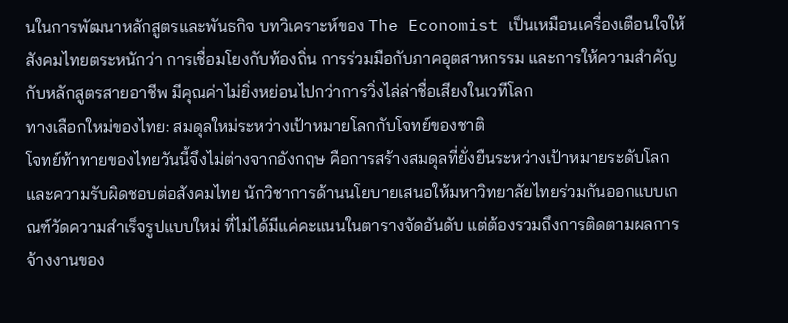นในการพัฒนาหลักสูตรและพันธกิจ บทวิเคราะห์ของ The Economist เป็นเหมือนเครื่องเตือนใจให้สังคมไทยตระหนักว่า การเชื่อมโยงกับท้องถิ่น การร่วมมือกับภาคอุตสาหกรรม และการให้ความสำคัญกับหลักสูตรสายอาชีพ มีคุณค่าไม่ยิ่งหย่อนไปกว่าการวิ่งไล่ล่าชื่อเสียงในเวทีโลก
ทางเลือกใหม่ของไทย: สมดุลใหม่ระหว่างเป้าหมายโลกกับโจทย์ของชาติ
โจทย์ท้าทายของไทยวันนี้จึงไม่ต่างจากอังกฤษ คือการสร้างสมดุลที่ยั่งยืนระหว่างเป้าหมายระดับโลกและความรับผิดชอบต่อสังคมไทย นักวิชาการด้านนโยบายเสนอให้มหาวิทยาลัยไทยร่วมกันออกแบบเกณฑ์วัดความสำเร็จรูปแบบใหม่ ที่ไม่ได้มีแค่คะแนนในตารางจัดอันดับ แต่ต้องรวมถึงการติดตามผลการจ้างงานของ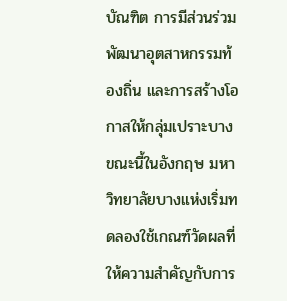บัณฑิต การมีส่วนร่วมพัฒนาอุตสาหกรรมท้องถิ่น และการสร้างโอกาสให้กลุ่มเปราะบาง ขณะนี้ในอังกฤษ มหาวิทยาลัยบางแห่งเริ่มทดลองใช้เกณฑ์วัดผลที่ให้ความสำคัญกับการ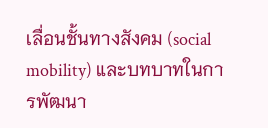เลื่อนชั้นทางสังคม (social mobility) และบทบาทในการพัฒนา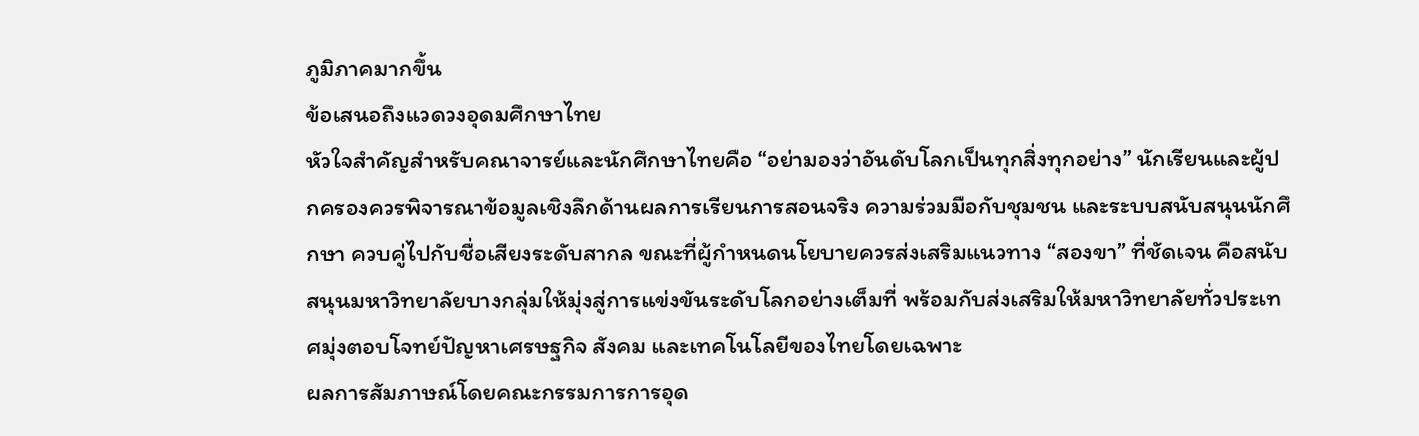ภูมิภาคมากขึ้น
ข้อเสนอถึงแวดวงอุดมศึกษาไทย
หัวใจสำคัญสำหรับคณาจารย์และนักศึกษาไทยคือ “อย่ามองว่าอันดับโลกเป็นทุกสิ่งทุกอย่าง” นักเรียนและผู้ปกครองควรพิจารณาข้อมูลเชิงลึกด้านผลการเรียนการสอนจริง ความร่วมมือกับชุมชน และระบบสนับสนุนนักศึกษา ควบคู่ไปกับชื่อเสียงระดับสากล ขณะที่ผู้กำหนดนโยบายควรส่งเสริมแนวทาง “สองขา” ที่ชัดเจน คือสนับสนุนมหาวิทยาลัยบางกลุ่มให้มุ่งสู่การแข่งขันระดับโลกอย่างเต็มที่ พร้อมกับส่งเสริมให้มหาวิทยาลัยทั่วประเทศมุ่งตอบโจทย์ปัญหาเศรษฐกิจ สังคม และเทคโนโลยีของไทยโดยเฉพาะ
ผลการสัมภาษณ์โดยคณะกรรมการการอุด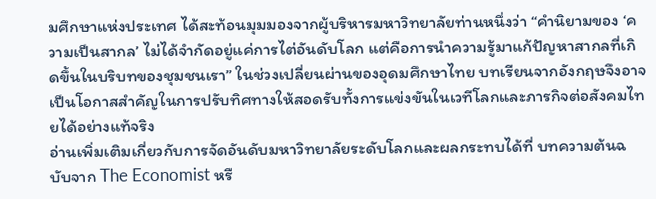มศึกษาแห่งประเทศ ได้สะท้อนมุมมองจากผู้บริหารมหาวิทยาลัยท่านหนึ่งว่า “คำนิยามของ ‘ความเป็นสากล’ ไม่ได้จำกัดอยู่แค่การไต่อันดับโลก แต่คือการนำความรู้มาแก้ปัญหาสากลที่เกิดขึ้นในบริบทของชุมชนเรา” ในช่วงเปลี่ยนผ่านของอุดมศึกษาไทย บทเรียนจากอังกฤษจึงอาจเป็นโอกาสสำคัญในการปรับทิศทางให้สอดรับทั้งการแข่งขันในเวทีโลกและภารกิจต่อสังคมไทยได้อย่างแท้จริง
อ่านเพิ่มเติมเกี่ยวกับการจัดอันดับมหาวิทยาลัยระดับโลกและผลกระทบได้ที่ บทความต้นฉบับจาก The Economist หรื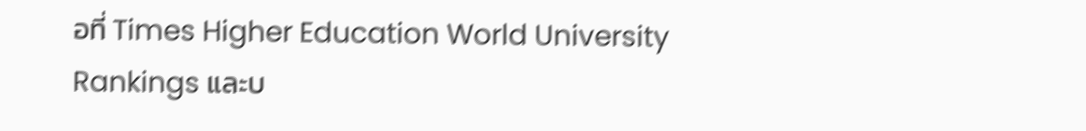อที่ Times Higher Education World University Rankings และบ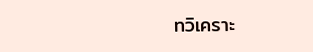ทวิเคราะ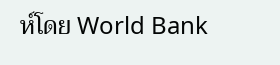ห์โดย World Bank